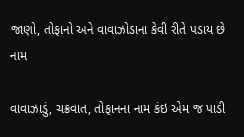જાણો, તોફાનો અને વાવાઝોડાના કેવી રીતે પડાય છે નામ

વાવાઝાડું, ચક્રવાત, તોફાનના નામ કંઇ એમ જ પાડી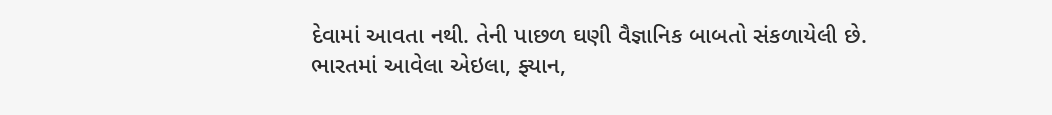દેવામાં આવતા નથી. તેની પાછળ ઘણી વૈજ્ઞાનિક બાબતો સંકળાયેલી છે. ભારતમાં આવેલા એઇલા, ફ્યાન,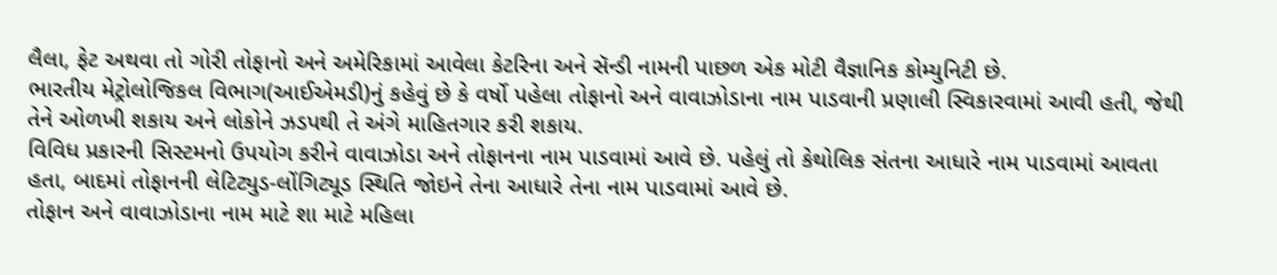લૈલા, ફેટ અથવા તો ગોરી તોફાનો અને અમેરિકામાં આવેલા કેટરિના અને સૅન્ડી નામની પાછળ એક મોટી વૈજ્ઞાનિક કોમ્યુનિટી છે.
ભારતીય મેટ્રોલોજિકલ વિભાગ(આઈએમડી)નું કહેવું છે કે વર્ષો પહેલા તોફાનો અને વાવાઝોડાના નામ પાડવાની પ્રણાલી સ્વિકારવામાં આવી હતી, જેથી તેને ઓળખી શકાય અને લોકોને ઝડપથી તે અંગે માહિતગાર કરી શકાય.
વિવિધ પ્રકારની સિસ્ટમનો ઉપયોગ કરીને વાવાઝોડા અને તોફાનના નામ પાડવામાં આવે છે. પહેલું તો કેથોલિક સંતના આધારે નામ પાડવામાં આવતા હતા, બાદમાં તોફાનની લેટિટ્યુડ-લોંગિટ્યૂડ સ્થિતિ જોઇને તેના આધારે તેના નામ પાડવામાં આવે છે.
તોફાન અને વાવાઝોડાના નામ માટે શા માટે મહિલા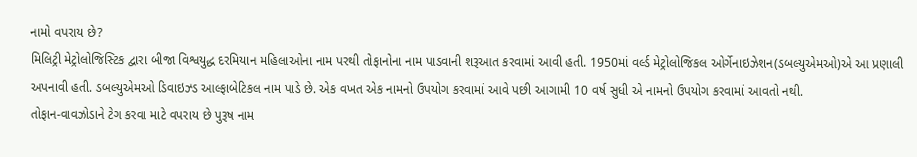નામો વપરાય છે?
મિલિટ્રી મેટ્રોલોજિસ્ટિક દ્વારા બીજા વિશ્વયુદ્ધ દરમિયાન મહિલાઓના નામ પરથી તોફાનોના નામ પાડવાની શરૂઆત કરવામાં આવી હતી. 1950માં વર્લ્ડ મેટ્રોલોજિકલ ઓર્ગેનાઇઝેશન(ડબલ્યુએમઓ)એ આ પ્રણાલી અપનાવી હતી. ડબલ્યુએમઓ ડિવાઇઝ્ડ આલ્ફાબેટિકલ નામ પાડે છે. એક વખત એક નામનો ઉપયોગ કરવામાં આવે પછી આગામી 10 વર્ષ સુધી એ નામનો ઉપયોગ કરવામાં આવતો નથી.
તોફાન-વાવઝોડાને ટેગ કરવા માટે વપરાય છે પુરૂષ નામ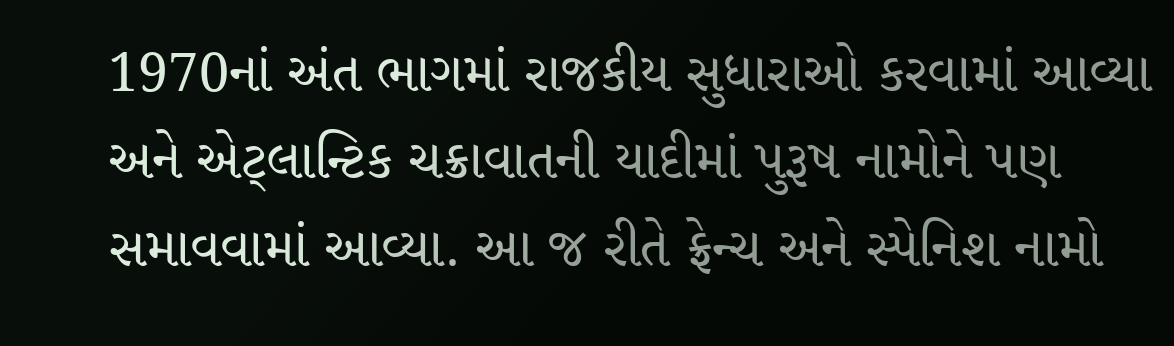1970નાં અંત ભાગમાં રાજકીય સુધારાઓ કરવામાં આવ્યા અને એટ્લાન્ટિક ચક્રાવાતની યાદીમાં પુરૂષ નામોને પણ સમાવવામાં આવ્યા. આ જ રીતે ફ્રેન્ચ અને સ્પેનિશ નામો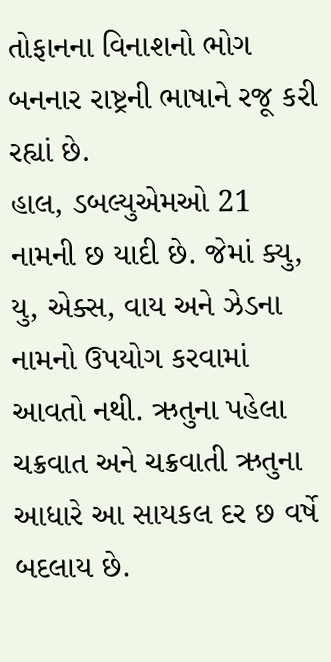તોફાનના વિનાશનો ભોગ બનનાર રાષ્ટ્રની ભાષાને રજૂ કરી રહ્યાં છે.
હાલ, ડબલ્યુએમઓ 21 નામની છ યાદી છે. જેમાં ક્યુ, યુ, એક્સ, વાય અને ઝેડના નામનો ઉપયોગ કરવામાં આવતો નથી. ઋતુના પહેલા ચક્રવાત અને ચક્રવાતી ઋતુના આધારે આ સાયકલ દર છ વર્ષે બદલાય છે.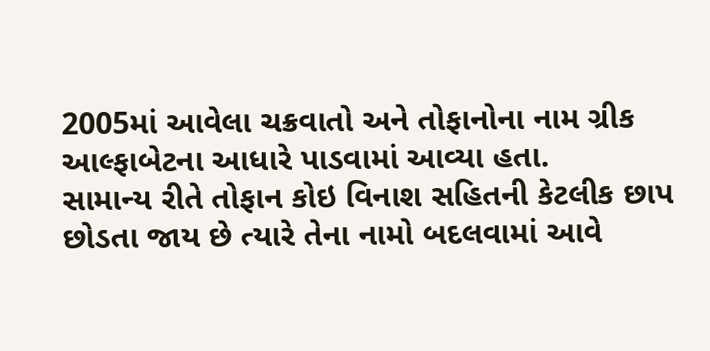2005માં આવેલા ચક્રવાતો અને તોફાનોના નામ ગ્રીક આલ્ફાબેટના આધારે પાડવામાં આવ્યા હતા.
સામાન્ય રીતે તોફાન કોઇ વિનાશ સહિતની કેટલીક છાપ છોડતા જાય છે ત્યારે તેના નામો બદલવામાં આવે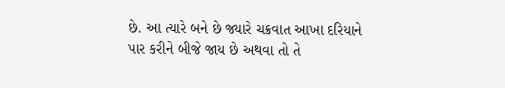છે. આ ત્યારે બને છે જ્યારે ચક્રવાત આખા દરિયાને પાર કરીને બીજે જાય છે અથવા તો તે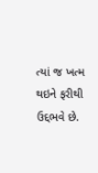ત્યાં જ ખત્મ થઇને ફરીથી ઉદ્દભવે છે.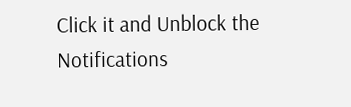Click it and Unblock the Notifications